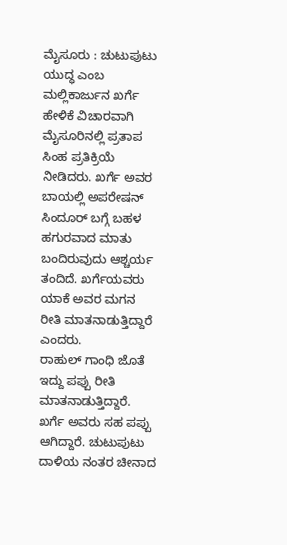ಮೈಸೂರು : ಚುಟುಪುಟು ಯುದ್ಧ ಎಂಬ ಮಲ್ಲಿಕಾರ್ಜುನ ಖರ್ಗೆ ಹೇಳಿಕೆ ವಿಚಾರವಾಗಿ ಮೈಸೂರಿನಲ್ಲಿ ಪ್ರತಾಪ ಸಿಂಹ ಪ್ರತಿಕ್ರಿಯೆ ನೀಡಿದರು. ಖರ್ಗೆ ಅವರ ಬಾಯಲ್ಲಿ ಅಪರೇಷನ್ ಸಿಂದೂರ್ ಬಗ್ಗೆ ಬಹಳ ಹಗುರವಾದ ಮಾತು ಬಂದಿರುವುದು ಆಶ್ಚರ್ಯ ತಂದಿದೆ. ಖರ್ಗೆಯವರು ಯಾಕೆ ಅವರ ಮಗನ ರೀತಿ ಮಾತನಾಡುತ್ತಿದ್ದಾರೆ ಎಂದರು.
ರಾಹುಲ್ ಗಾಂಧಿ ಜೊತೆ ಇದ್ದು ಪಪ್ಪು ರೀತಿ ಮಾತನಾಡುತ್ತಿದ್ದಾರೆ. ಖರ್ಗೆ ಅವರು ಸಹ ಪಪ್ಪು ಆಗಿದ್ದಾರೆ. ಚುಟುಪುಟು ದಾಳಿಯ ನಂತರ ಚೀನಾದ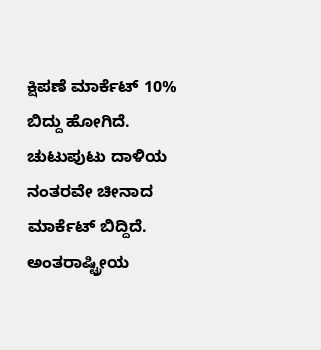ಕ್ಷಿಪಣೆ ಮಾರ್ಕೆಟ್ 10% ಬಿದ್ದು ಹೋಗಿದೆ. ಚುಟುಪುಟು ದಾಳಿಯ ನಂತರವೇ ಚೀನಾದ ಮಾರ್ಕೆಟ್ ಬಿದ್ದಿದೆ. ಅಂತರಾಷ್ಟ್ರೀಯ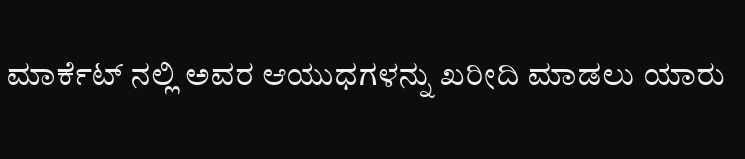ಮಾರ್ಕೆಟ್ ನಲ್ಲಿ ಅವರ ಆಯುಧಗಳನ್ನು ಖರೀದಿ ಮಾಡಲು ಯಾರು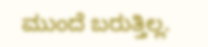ಮುಂದೆ ಬರುತ್ತಿಲ್ಲ.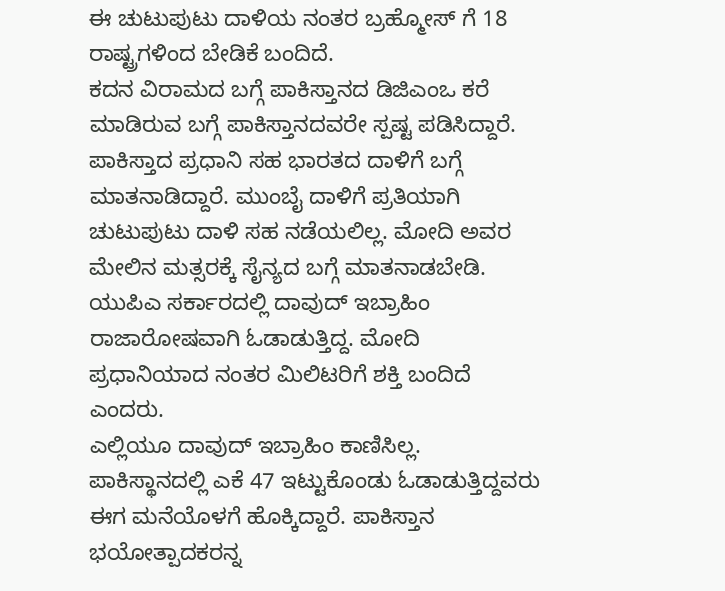ಈ ಚುಟುಪುಟು ದಾಳಿಯ ನಂತರ ಬ್ರಹ್ಮೋಸ್ ಗೆ 18 ರಾಷ್ಟ್ರಗಳಿಂದ ಬೇಡಿಕೆ ಬಂದಿದೆ.
ಕದನ ವಿರಾಮದ ಬಗ್ಗೆ ಪಾಕಿಸ್ತಾನದ ಡಿಜಿಎಂಒ ಕರೆ ಮಾಡಿರುವ ಬಗ್ಗೆ ಪಾಕಿಸ್ತಾನದವರೇ ಸ್ಪಷ್ಟ ಪಡಿಸಿದ್ದಾರೆ. ಪಾಕಿಸ್ತಾದ ಪ್ರಧಾನಿ ಸಹ ಭಾರತದ ದಾಳಿಗೆ ಬಗ್ಗೆ ಮಾತನಾಡಿದ್ದಾರೆ. ಮುಂಬೈ ದಾಳಿಗೆ ಪ್ರತಿಯಾಗಿ ಚುಟುಪುಟು ದಾಳಿ ಸಹ ನಡೆಯಲಿಲ್ಲ. ಮೋದಿ ಅವರ ಮೇಲಿನ ಮತ್ಸರಕ್ಕೆ ಸೈನ್ಯದ ಬಗ್ಗೆ ಮಾತನಾಡಬೇಡಿ. ಯುಪಿಎ ಸರ್ಕಾರದಲ್ಲಿ ದಾವುದ್ ಇಬ್ರಾಹಿಂ ರಾಜಾರೋಷವಾಗಿ ಓಡಾಡುತ್ತಿದ್ದ. ಮೋದಿ ಪ್ರಧಾನಿಯಾದ ನಂತರ ಮಿಲಿಟರಿಗೆ ಶಕ್ತಿ ಬಂದಿದೆ ಎಂದರು.
ಎಲ್ಲಿಯೂ ದಾವುದ್ ಇಬ್ರಾಹಿಂ ಕಾಣಿಸಿಲ್ಲ. ಪಾಕಿಸ್ಥಾನದಲ್ಲಿ ಎಕೆ 47 ಇಟ್ಟುಕೊಂಡು ಓಡಾಡುತ್ತಿದ್ದವರು ಈಗ ಮನೆಯೊಳಗೆ ಹೊಕ್ಕಿದ್ದಾರೆ. ಪಾಕಿಸ್ತಾನ ಭಯೋತ್ಪಾದಕರನ್ನ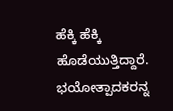ಹೆಕ್ಕಿ ಹೆಕ್ಕಿ ಹೊಡೆಯುತ್ತಿದ್ದಾರೆ. ಭಯೋತ್ಪಾದಕರನ್ನ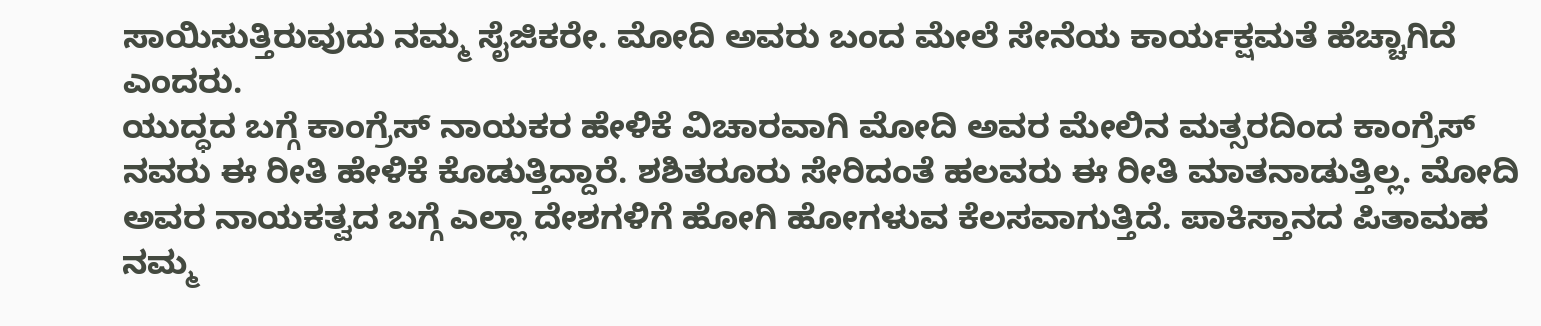ಸಾಯಿಸುತ್ತಿರುವುದು ನಮ್ಮ ಸೈಜಿಕರೇ. ಮೋದಿ ಅವರು ಬಂದ ಮೇಲೆ ಸೇನೆಯ ಕಾರ್ಯಕ್ಷಮತೆ ಹೆಚ್ಚಾಗಿದೆ ಎಂದರು.
ಯುದ್ಧದ ಬಗ್ಗೆ ಕಾಂಗ್ರೆಸ್ ನಾಯಕರ ಹೇಳಿಕೆ ವಿಚಾರವಾಗಿ ಮೋದಿ ಅವರ ಮೇಲಿನ ಮತ್ಸರದಿಂದ ಕಾಂಗ್ರೆಸ್ ನವರು ಈ ರೀತಿ ಹೇಳಿಕೆ ಕೊಡುತ್ತಿದ್ದಾರೆ. ಶಶಿತರೂರು ಸೇರಿದಂತೆ ಹಲವರು ಈ ರೀತಿ ಮಾತನಾಡುತ್ತಿಲ್ಲ. ಮೋದಿ ಅವರ ನಾಯಕತ್ವದ ಬಗ್ಗೆ ಎಲ್ಲಾ ದೇಶಗಳಿಗೆ ಹೋಗಿ ಹೋಗಳುವ ಕೆಲಸವಾಗುತ್ತಿದೆ. ಪಾಕಿಸ್ತಾನದ ಪಿತಾಮಹ ನಮ್ಮ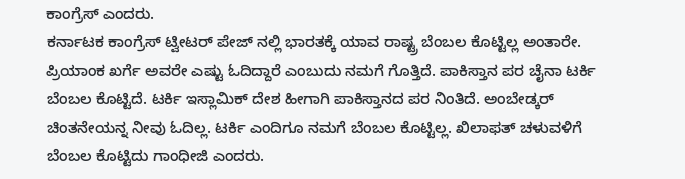ಕಾಂಗ್ರೆಸ್ ಎಂದರು.
ಕರ್ನಾಟಕ ಕಾಂಗ್ರೆಸ್ ಟ್ವೀಟರ್ ಪೇಜ್ ನಲ್ಲಿ ಭಾರತಕ್ಕೆ ಯಾವ ರಾಷ್ಟ್ರ ಬೆಂಬಲ ಕೊಟ್ಟಿಲ್ಲ ಅಂತಾರೇ. ಪ್ರಿಯಾಂಕ ಖರ್ಗೆ ಅವರೇ ಎಷ್ಟು ಓದಿದ್ದಾರೆ ಎಂಬುದು ನಮಗೆ ಗೊತ್ತಿದೆ. ಪಾಕಿಸ್ತಾನ ಪರ ಚೈನಾ ಟರ್ಕಿ ಬೆಂಬಲ ಕೊಟ್ಟಿದೆ. ಟರ್ಕಿ ಇಸ್ಲಾಮಿಕ್ ದೇಶ ಹೀಗಾಗಿ ಪಾಕಿಸ್ತಾನದ ಪರ ನಿಂತಿದೆ. ಅಂಬೇಡ್ಕರ್ ಚಿಂತನೇಯನ್ನ ನೀವು ಓದಿಲ್ಲ. ಟರ್ಕಿ ಎಂದಿಗೂ ನಮಗೆ ಬೆಂಬಲ ಕೊಟ್ಟಿಲ್ಲ. ಖಿಲಾಫತ್ ಚಳುವಳಿಗೆ ಬೆಂಬಲ ಕೊಟ್ಟಿದು ಗಾಂಧೀಜಿ ಎಂದರು.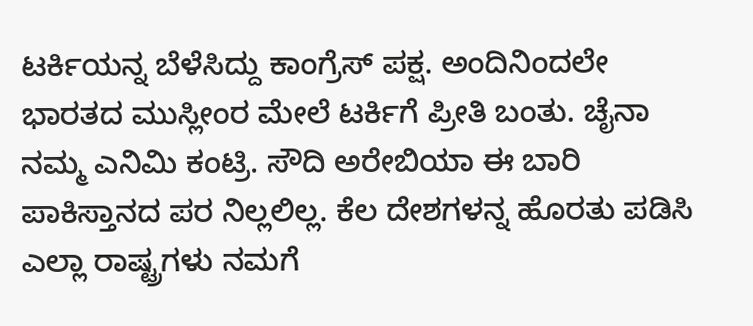ಟರ್ಕಿಯನ್ನ ಬೆಳೆಸಿದ್ದು ಕಾಂಗ್ರೆಸ್ ಪಕ್ಷ. ಅಂದಿನಿಂದಲೇ ಭಾರತದ ಮುಸ್ಲೀಂರ ಮೇಲೆ ಟರ್ಕಿಗೆ ಪ್ರೀತಿ ಬಂತು. ಚೈನಾ ನಮ್ಮ ಎನಿಮಿ ಕಂಟ್ರಿ. ಸೌದಿ ಅರೇಬಿಯಾ ಈ ಬಾರಿ ಪಾಕಿಸ್ತಾನದ ಪರ ನಿಲ್ಲಲಿಲ್ಲ. ಕೆಲ ದೇಶಗಳನ್ನ ಹೊರತು ಪಡಿಸಿ ಎಲ್ಲಾ ರಾಷ್ಟ್ರಗಳು ನಮಗೆ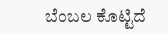ಬೆಂಬಲ ಕೊಟ್ಟಿದೆ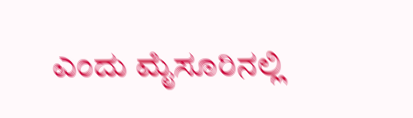ಎಂದು ಮೈಸೂರಿನಲ್ಲಿ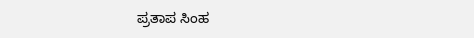ಪ್ರತಾಪ ಸಿಂಹ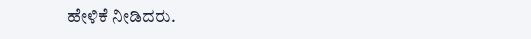ಹೇಳಿಕೆ ನೀಡಿದರು.